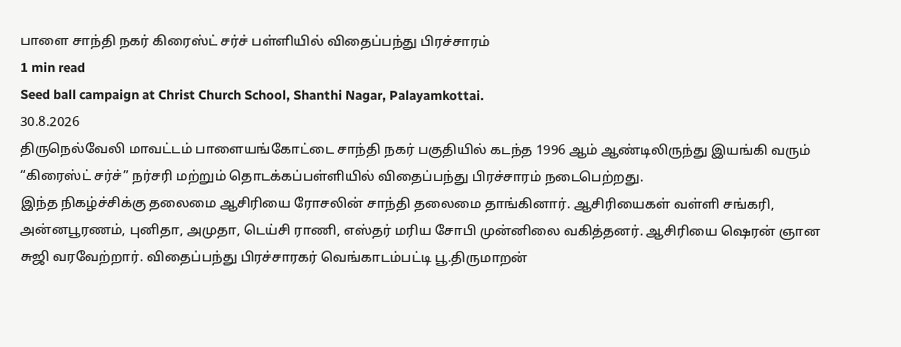பாளை சாந்தி நகர் கிரைஸ்ட் சர்ச் பள்ளியில் விதைப்பந்து பிரச்சாரம்
1 min read
Seed ball campaign at Christ Church School, Shanthi Nagar, Palayamkottai.
30.8.2026
திருநெல்வேலி மாவட்டம் பாளையங்கோட்டை சாந்தி நகர் பகுதியில் கடந்த 1996 ஆம் ஆண்டிலிருந்து இயங்கி வரும் “கிரைஸ்ட் சர்ச்” நர்சரி மற்றும் தொடக்கப்பள்ளியில் விதைப்பந்து பிரச்சாரம் நடைபெற்றது.
இந்த நிகழ்ச்சிக்கு தலைமை ஆசிரியை ரோசலின் சாந்தி தலைமை தாங்கினார். ஆசிரியைகள் வள்ளி சங்கரி, அன்னபூரணம், புனிதா, அமுதா, டெய்சி ராணி, எஸ்தர் மரிய சோபி முன்னிலை வகித்தனர். ஆசிரியை ஷெரன் ஞான சுஜி வரவேற்றார். விதைப்பந்து பிரச்சாரகர் வெங்காடம்பட்டி பூ.திருமாறன்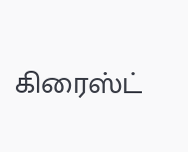கிரைஸ்ட்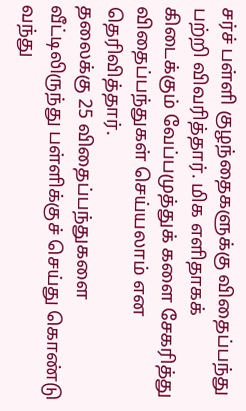சர்ச் பள்ளி குழந்தைகளுக்கு விதைப்பந்து பற்றி விவரித்தார். மிக எளிதாகக் கிடைக்கும் வேப்பமுத்துக் களை சேகரித்து விதைப்பந்துகள் செய்யலாம் என தெரிவித்தார்.
தலைக்கு 25 விதைப்பந்துகளை வீட்டிலிருந்து பள்ளிக்குச் செய்து கொண்டு வந்து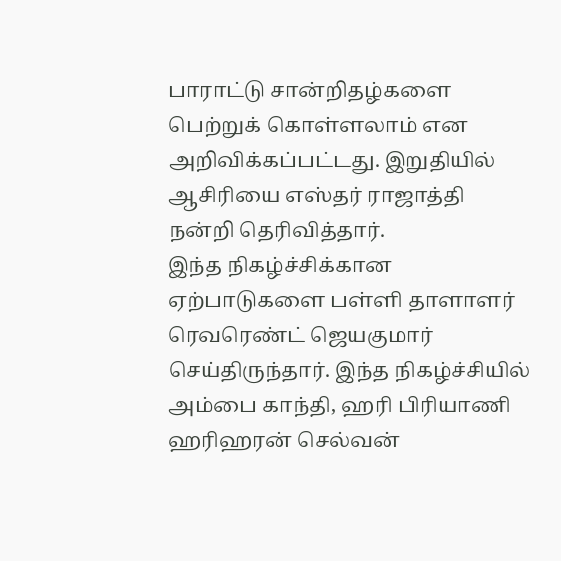பாராட்டு சான்றிதழ்களை பெற்றுக் கொள்ளலாம் என அறிவிக்கப்பட்டது. இறுதியில் ஆசிரியை எஸ்தர் ராஜாத்தி நன்றி தெரிவித்தார்.
இந்த நிகழ்ச்சிக்கான ஏற்பாடுகளை பள்ளி தாளாளர் ரெவரெண்ட் ஜெயகுமார் செய்திருந்தார். இந்த நிகழ்ச்சியில் அம்பை காந்தி, ஹரி பிரியாணி ஹரிஹரன் செல்வன்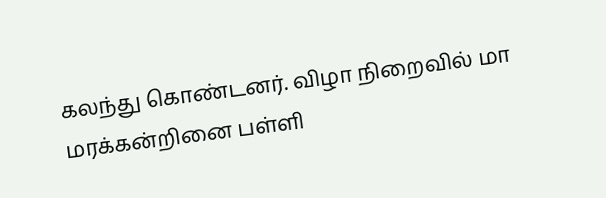கலந்து கொண்டனர். விழா நிறைவில் மா மரக்கன்றினை பள்ளி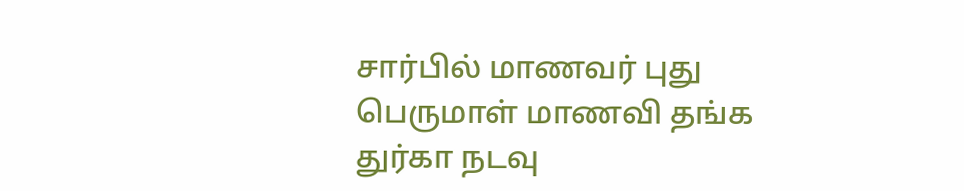சார்பில் மாணவர் புது பெருமாள் மாணவி தங்க துர்கா நடவு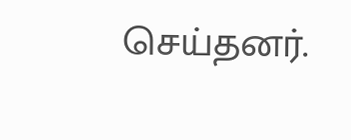செய்தனர்.